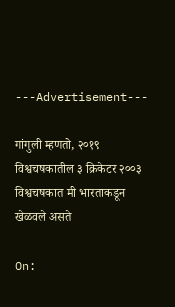---Advertisement---

गांगुली म्हणतो, २०१९ विश्वचषकातील ३ क्रिकेटर २००३ विश्वचषकात मी भारताकडून खेळवले असते

On: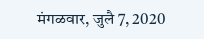मंगळवार, जुलै 7, 2020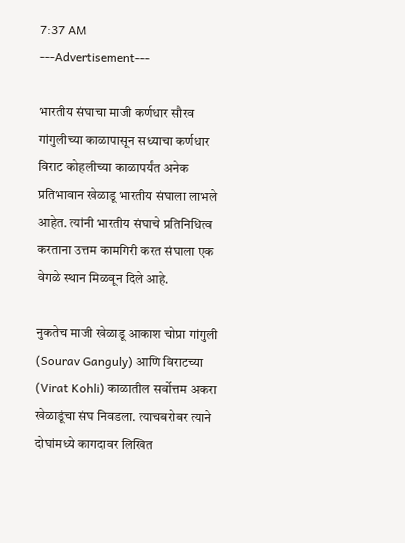7:37 AM
---Advertisement---

भारतीय संघाचा माजी कर्णधार सौरव गांगुलीच्या काळापासून सध्याचा कर्णधार विराट कोहलीच्या काळापर्यंत अनेक प्रतिभावान खेळाडू भारतीय संघाला लाभले आहेत. त्यांनी भारतीय संघाचे प्रतिनिधित्व करताना उत्तम कामगिरी करत संघाला एक वेगळे स्थान मिळवून दिले आहे.

नुकतेच माजी खेळाडू आकाश चोप्रा गांगुली (Sourav Ganguly) आणि विराटच्या (Virat Kohli) काळातील सर्वोत्तम अकरा खेळाडूंचा संघ निवडला. त्याचबरोबर त्याने दोघांमध्ये कागदावर लिखित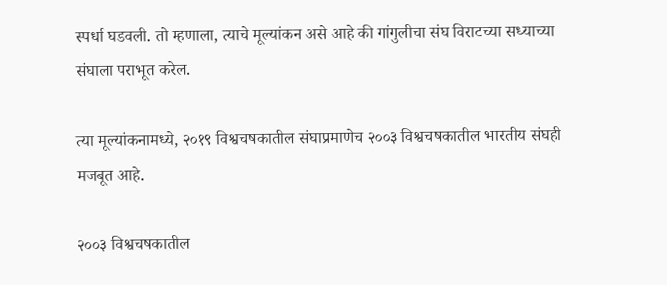स्पर्धा घडवली. तो म्हणाला, त्याचे मूल्यांकन असे आहे की गांगुलीचा संघ विराटच्या सध्याच्या संघाला पराभूत करेल.

त्या मूल्यांकनामध्ये, २०१९ विश्वचषकातील संघाप्रमाणेच २००३ विश्वचषकातील भारतीय संघही मजबूत आहे.

२००३ विश्वचषकातील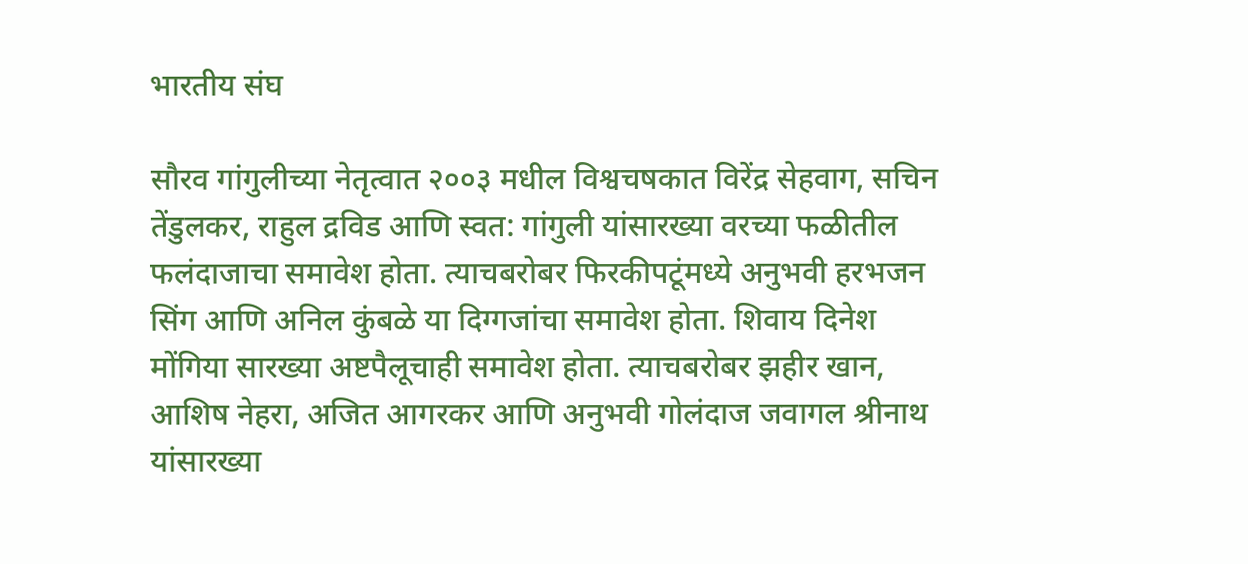भारतीय संघ

सौरव गांगुलीच्या नेतृत्वात २००३ मधील विश्वचषकात विरेंद्र सेहवाग, सचिन तेंडुलकर, राहुल द्रविड आणि स्वत: गांगुली यांसारख्या वरच्या फळीतील फलंदाजाचा समावेश होता. त्याचबरोबर फिरकीपटूंमध्ये अनुभवी हरभजन सिंग आणि अनिल कुंबळे या दिग्गजांचा समावेश होता. शिवाय दिनेश मोंगिया सारख्या अष्टपैलूचाही समावेश होता. त्याचबरोबर झहीर खान, आशिष नेहरा, अजित आगरकर आणि अनुभवी गोलंदाज जवागल श्रीनाथ यांसारख्या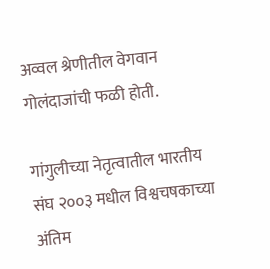अव्वल श्रेणीतील वेगवान गोलंदाजांची फळी होती.

गांगुलीच्या नेतृत्वातील भारतीय संघ २००३ मधील विश्वचषकाच्या अंतिम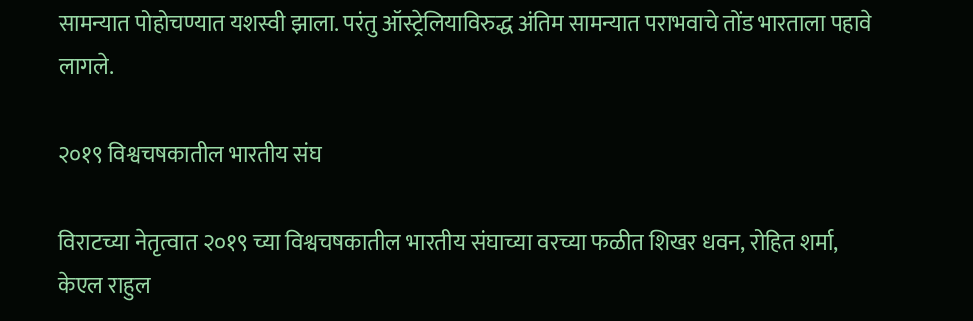सामन्यात पोहोचण्यात यशस्वी झाला. परंतु ऑस्ट्रेलियाविरुद्ध अंतिम सामन्यात पराभवाचे तोंड भारताला पहावे लागले.

२०१९ विश्वचषकातील भारतीय संघ

विराटच्या नेतृत्वात २०१९ च्या विश्वचषकातील भारतीय संघाच्या वरच्या फळीत शिखर धवन, रोहित शर्मा, केएल राहुल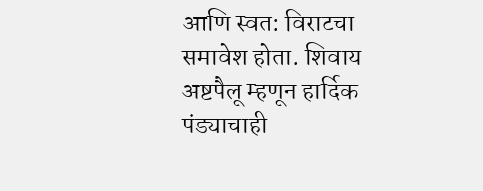आणि स्वत: विराटचा समावेश होता. शिवाय अष्टपैलू म्हणून हार्दिक पंड्याचाही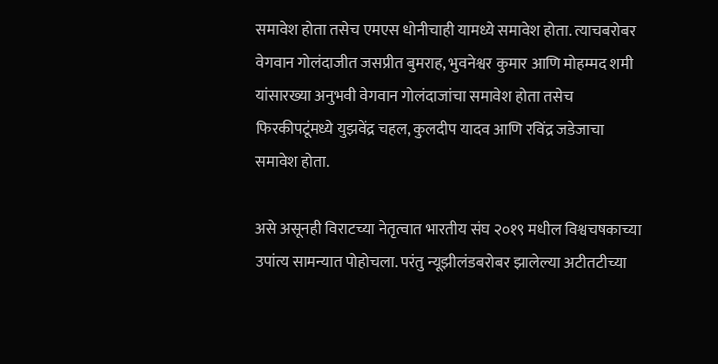समावेश होता तसेच एमएस धोनीचाही यामध्ये समावेश होता. त्याचबरोबर वेगवान गोलंदाजीत जसप्रीत बुमराह, भुवनेश्वर कुमार आणि मोहम्मद शमी यांसारख्या अनुभवी वेगवान गोलंदाजांचा समावेश होता तसेच फिरकीपटूंमध्ये युझवेंद्र चहल, कुलदीप यादव आणि रविंद्र जडेजाचा समावेश होता.

असे असूनही विराटच्या नेतृत्वात भारतीय संघ २०१९ मधील विश्वचषकाच्या उपांत्य सामन्यात पोहोचला. परंतु न्यूझीलंडबरोबर झालेल्या अटीतटीच्या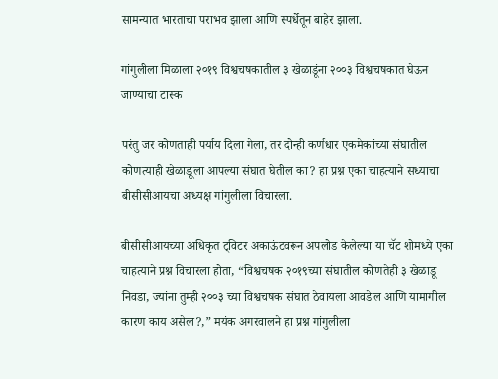सामन्यात भारताचा पराभव झाला आणि स्पर्धेतून बाहेर झाला.

गांगुलीला मिळाला २०१९ विश्वचषकातील ३ खेळाडूंना २००३ विश्वचषकात घेऊन जाण्याचा टास्क

परंतु जर कोणताही पर्याय दिला गेला, तर दोन्ही कर्णधार एकमेकांच्या संघातील कोणत्याही खेळाडूला आपल्या संघात घेतील का? हा प्रश्न एका चाहत्याने सध्याचा बीसीसीआयचा अध्यक्ष गांगुलीला विचारला.

बीसीसीआयच्या अधिकृत ट्विटर अकाऊंटवरून अपलोड केलेल्या या चॅट शोमध्ये एका चाहत्याने प्रश्न विचारला होता, “विश्वचषक २०१९च्या संघातील कोणतेही ३ खेळाडू निवडा, ज्यांना तुम्ही २००३ च्या विश्वचषक संघात ठेवायला आवडेल आणि यामागील कारण काय असेल?,” मयंक अगरवालने हा प्रश्न गांगुलीला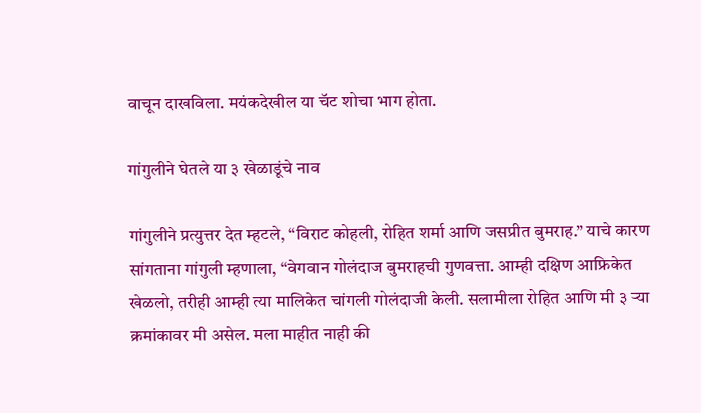वाचून दाखविला. मयंकदेखील या चॅट शोचा भाग होता.

गांगुलीने घेतले या ३ खेळाडूंचे नाव

गांगुलीने प्रत्युत्तर देत म्हटले, “विराट कोहली, रोहित शर्मा आणि जसप्रीत बुमराह.” याचे कारण सांगताना गांगुली म्हणाला, “वेगवान गोलंदाज बुमराहची गुणवत्ता. आम्ही दक्षिण आफ्रिकेत खेळलो, तरीही आम्ही त्या मालिकेत चांगली गोलंदाजी केली. सलामीला रोहित आणि मी ३ ऱ्या क्रमांकावर मी असेल. मला माहीत नाही की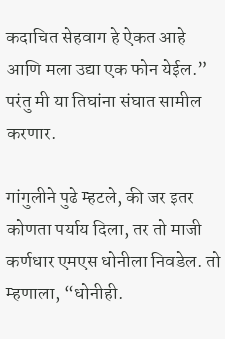कदाचित सेहवाग हे ऐकत आहे आणि मला उद्या एक फोन येईल.” परंतु मी या तिघांना संघात सामील करणार.

गांगुलीने पुढे म्हटले, की जर इतर कोणता पर्याय दिला, तर तो माजी कर्णधार एमएस धोनीला निवडेल. तो म्हणाला, “धोनीही.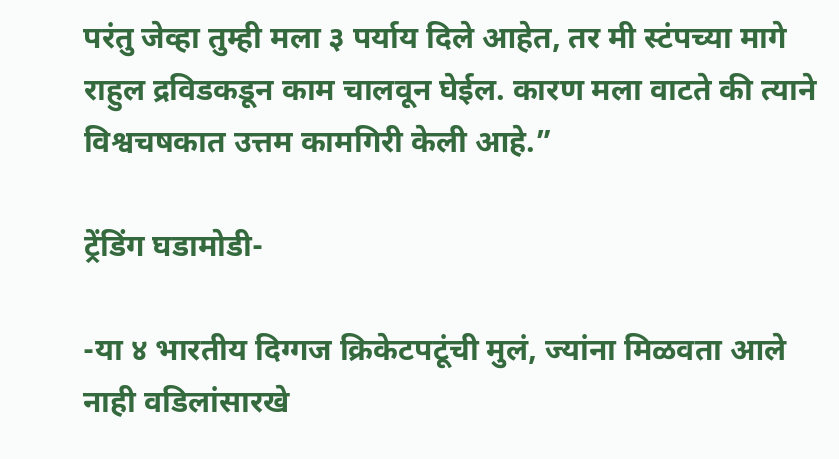परंतु जेव्हा तुम्ही मला ३ पर्याय दिले आहेत, तर मी स्टंपच्या मागे राहुल द्रविडकडून काम चालवून घेईल. कारण मला वाटते की त्याने विश्वचषकात उत्तम कामगिरी केली आहे.”

ट्रेंडिंग घडामोडी-

-या ४ भारतीय दिग्गज क्रिकेटपटूंची मुलं, ज्यांना मिळवता आले नाही वडिलांसारखे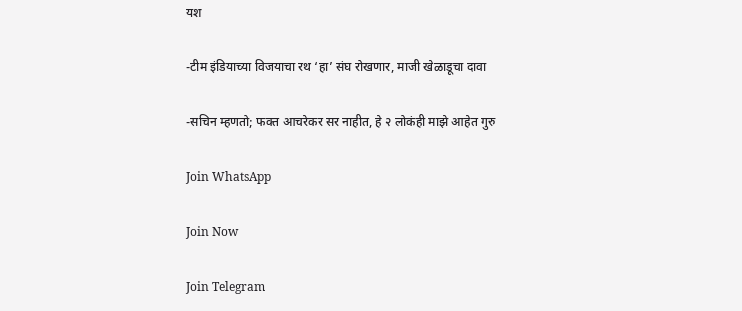यश

-टीम इंडियाच्या विजयाचा रथ ‘हा’ संघ रोखणार, माजी खेळाडूचा दावा

-सचिन म्हणतो; फक्त आचरेकर सर नाहीत, हे २ लोकंही माझे आहेत गुरु

Join WhatsApp

Join Now

Join Telegram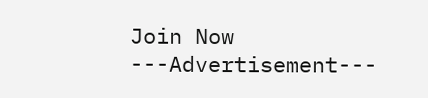Join Now
---Advertisement---